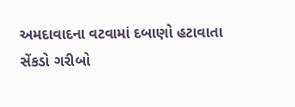અમદાવાદના વટવામાં દબાણો હટાવાતા સેંકડો ગરીબો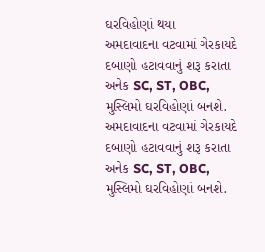ઘરવિહોણાં થયા
અમદાવાદના વટવામાં ગેરકાયદે દબાણો હટાવવાનું શરૂ કરાતા અનેક SC, ST, OBC, મુસ્લિમો ઘરવિહોણાં બનશે.
અમદાવાદના વટવામાં ગેરકાયદે દબાણો હટાવવાનું શરૂ કરાતા અનેક SC, ST, OBC, મુસ્લિમો ઘરવિહોણાં બનશે.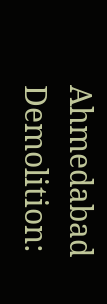Ahmedabad Demolition: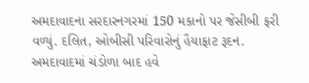અમદાવાદના સરદારનગરમાં 150 મકાનો પર જેસીબી ફરી વળ્યું. દલિત, ઓબીસી પરિવારોનું હૈયાફાટ રૂદન.
અમદાવાદમાં ચંડોળા બાદ હવે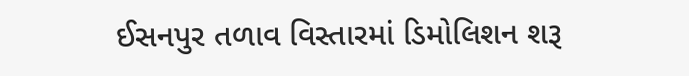ઈસનપુર તળાવ વિસ્તારમાં ડિમોલિશન શરૂ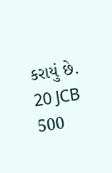કરાયું છે. 20 JCB 500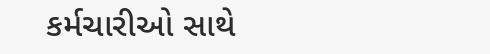કર્મચારીઓ સાથે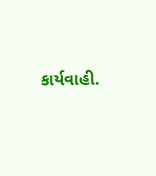કાર્યવાહી.